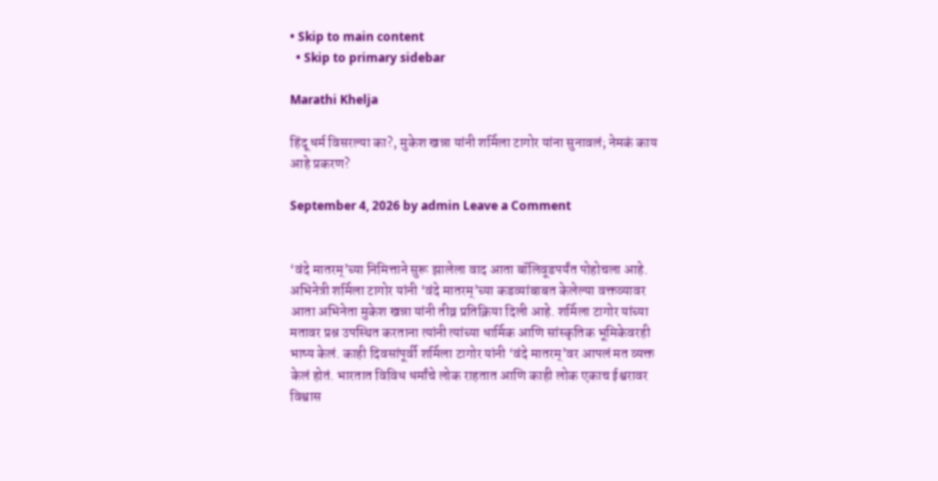• Skip to main content
  • Skip to primary sidebar

Marathi Khelja

हिंदू धर्म विसरल्या का?, मुकेश खन्ना यांनी शर्मिला टागोर यांना सुनावलं; नेमकं काय आहे प्रकरण?

September 4, 2026 by admin Leave a Comment


‘वंदे मातरम्’च्या निमित्ताने सुरू झालेला वाद आता बॉलिवूडपर्यंत पोहोचला आहे. अभिनेत्री शर्मिला टागोर यांनी ‘वंदे मातरम्’च्या कडव्यांबाबत केलेल्या वक्तव्यावर आता अभिनेता मुकेश खन्ना यांनी तीव्र प्रतिक्रिया दिली आहे. शर्मिला टागोर यांच्या मतावर प्रश्न उपस्थित करताना त्यांनी त्यांच्या धार्मिक आणि सांस्कृतिक भूमिकेवरही भाष्य केलं. काही दिवसांपूर्वी शर्मिला टागोर यांनी ‘वंदे मातरम्’वर आपलं मत व्यक्त केलं होतं. भारतात विविध धर्मांचे लोक राहतात आणि काही लोक एकाच ईश्वरावर विश्वास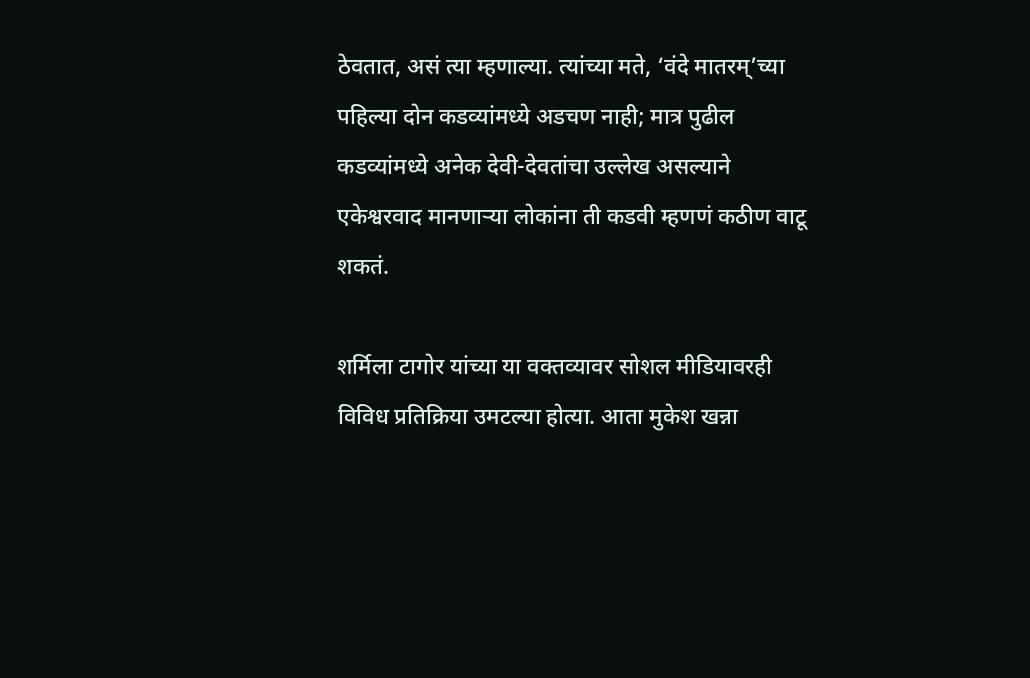ठेवतात, असं त्या म्हणाल्या. त्यांच्या मते, ‘वंदे मातरम्’च्या पहिल्या दोन कडव्यांमध्ये अडचण नाही; मात्र पुढील कडव्यांमध्ये अनेक देवी-देवतांचा उल्लेख असल्याने एकेश्वरवाद मानणाऱ्या लोकांना ती कडवी म्हणणं कठीण वाटू शकतं.

शर्मिला टागोर यांच्या या वक्तव्यावर सोशल मीडियावरही विविध प्रतिक्रिया उमटल्या होत्या. आता मुकेश खन्ना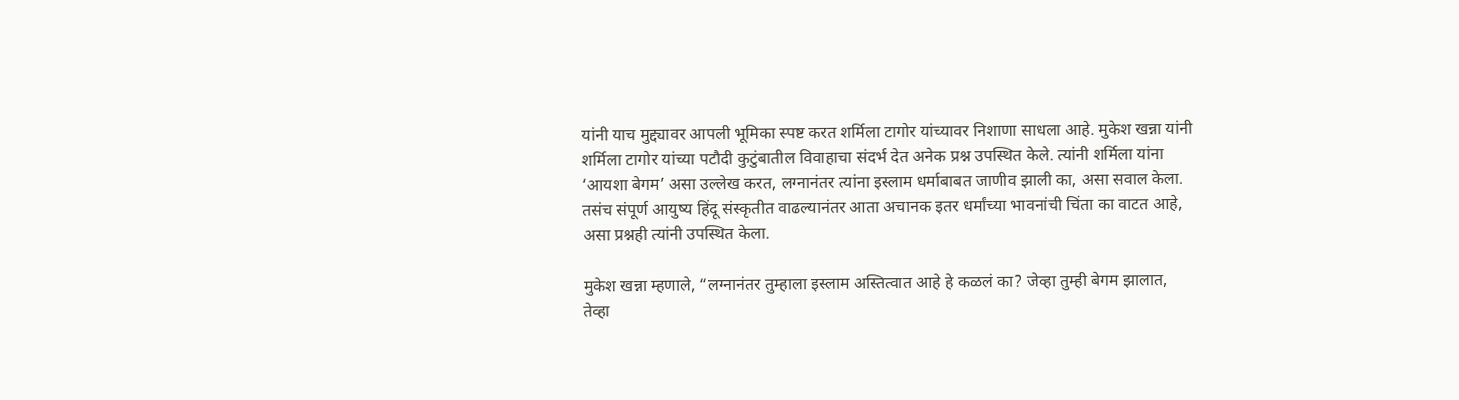यांनी याच मुद्द्यावर आपली भूमिका स्पष्ट करत शर्मिला टागोर यांच्यावर निशाणा साधला आहे. मुकेश खन्ना यांनी शर्मिला टागोर यांच्या पटौदी कुटुंबातील विवाहाचा संदर्भ देत अनेक प्रश्न उपस्थित केले. त्यांनी शर्मिला यांना ‘आयशा बेगम’ असा उल्लेख करत, लग्नानंतर त्यांना इस्लाम धर्माबाबत जाणीव झाली का, असा सवाल केला. तसंच संपूर्ण आयुष्य हिंदू संस्कृतीत वाढल्यानंतर आता अचानक इतर धर्मांच्या भावनांची चिंता का वाटत आहे, असा प्रश्नही त्यांनी उपस्थित केला.

मुकेश खन्ना म्हणाले, “लग्नानंतर तुम्हाला इस्लाम अस्तित्वात आहे हे कळलं का? जेव्हा तुम्ही बेगम झालात, तेव्हा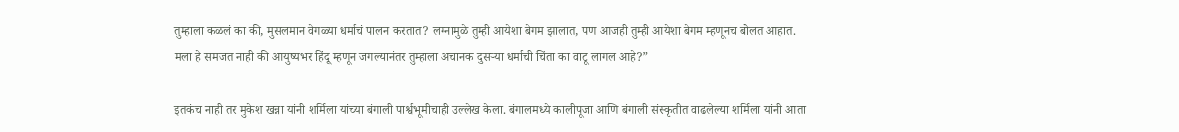तुम्हाला कळलं का की, मुसलमान वेगळ्या धर्माचं पालन करतात? लग्नामुळे तुम्ही आयेशा बेगम झालात, पण आजही तुम्ही आयेशा बेगम म्हणूनच बोलत आहात. मला हे समजत नाही की आयुष्यभर हिंदू म्हणून जगल्यानंतर तुम्हाला अचानक दुसऱ्या धर्माची चिंता का वाटू लागल आहे?”

इतकंच नाही तर मुकेश खन्ना यांनी शर्मिला यांच्या बंगाली पार्श्वभूमीचाही उल्लेख केला. बंगालमध्ये कालीपूजा आणि बंगाली संस्कृतीत वाढलेल्या शर्मिला यांनी आता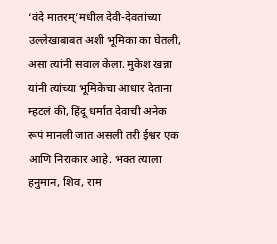‘वंदे मातरम्’मधील देवी-देवतांच्या उल्लेखाबाबत अशी भूमिका का घेतली, असा त्यांनी सवाल केला. मुकेश खन्ना यांनी त्यांच्या भूमिकेचा आधार देताना म्हटलं की, हिंदू धर्मात देवाची अनेक रूपं मानली जात असली तरी ईश्वर एक आणि निराकार आहे. भक्त त्याला हनुमान, शिव, राम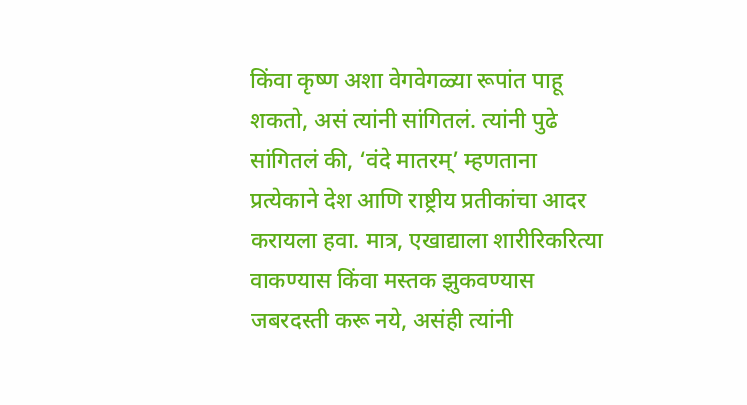किंवा कृष्ण अशा वेगवेगळ्या रूपांत पाहू शकतो, असं त्यांनी सांगितलं. त्यांनी पुढे सांगितलं की, ‘वंदे मातरम्’ म्हणताना प्रत्येकाने देश आणि राष्ट्रीय प्रतीकांचा आदर करायला हवा. मात्र, एखाद्याला शारीरिकरित्या वाकण्यास किंवा मस्तक झुकवण्यास जबरदस्ती करू नये, असंही त्यांनी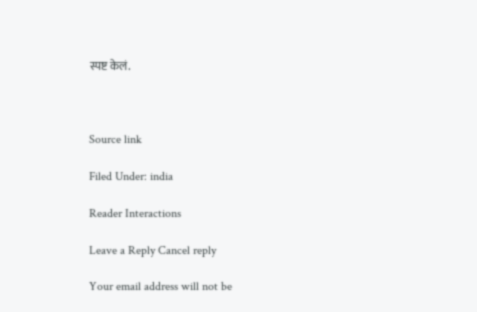स्पष्ट केलं.



Source link

Filed Under: india

Reader Interactions

Leave a Reply Cancel reply

Your email address will not be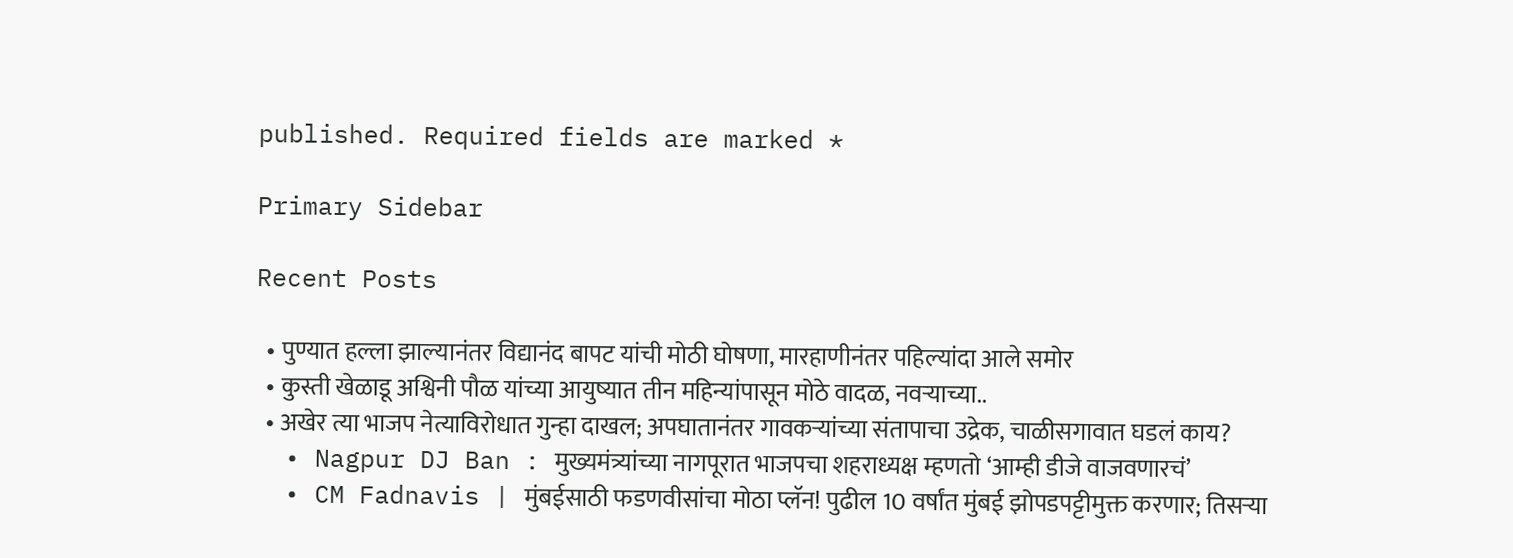published. Required fields are marked *

Primary Sidebar

Recent Posts

  • पुण्यात हल्ला झाल्यानंतर विद्यानंद बापट यांची मोठी घोषणा, मारहाणीनंतर पहिल्यांदा आले समोर
  • कुस्ती खेळाडू अश्विनी पौळ यांच्या आयुष्यात तीन महिन्यांपासून मोठे वादळ, नवऱ्याच्या..
  • अखेर त्या भाजप नेत्याविरोधात गुन्हा दाखल; अपघातानंतर गावकऱ्यांच्या संतापाचा उद्रेक, चाळीसगावात घडलं काय?
  • Nagpur DJ Ban : मुख्यमंत्र्यांच्या नागपूरात भाजपचा शहराध्यक्ष म्हणतो ‘आम्ही डीजे वाजवणारचं’
  • CM Fadnavis | मुंबईसाठी फडणवीसांचा मोठा प्लॅन! पुढील 10 वर्षांत मुंबई झोपडपट्टीमुक्त करणार; तिसऱ्या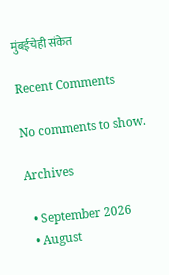मुंबईचेही संकेत

Recent Comments

No comments to show.

Archives

  • September 2026
  • August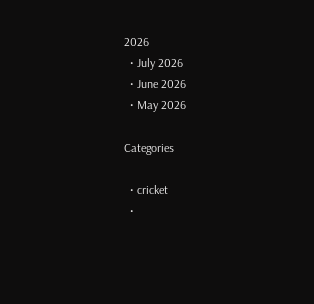2026
  • July 2026
  • June 2026
  • May 2026

Categories

  • cricket
  •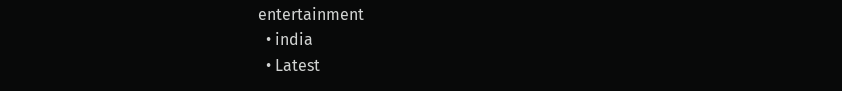entertainment
  • india
  • Latest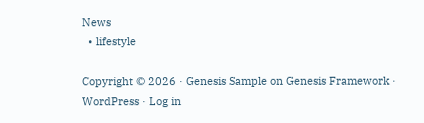News
  • lifestyle

Copyright © 2026 · Genesis Sample on Genesis Framework · WordPress · Log in